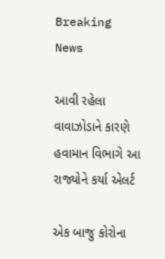Breaking News

આવી રહેલા વાવાઝોડાને કારણે હવામાન વિભાગે આ રાજ્યોને કર્યા એલર્ટ

એક બાજુ કોરોના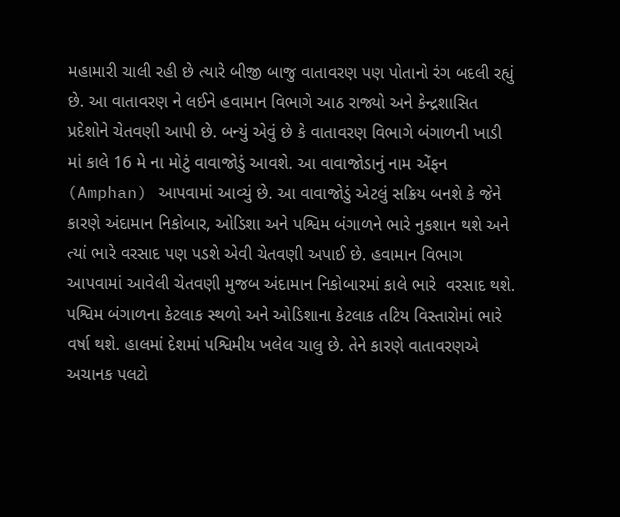મહામારી ચાલી રહી છે ત્યારે બીજી બાજુ વાતાવરણ પણ પોતાનો રંગ બદલી રહ્યું છે. આ વાતાવરણ ને લઈને હવામાન વિભાગે આઠ રાજ્યો અને કેન્દ્રશાસિત પ્રદેશોને ચેતવણી આપી છે. બન્યું એવું છે કે વાતાવરણ વિભાગે બંગાળની ખાડી માં કાલે 16 મે ના મોટું વાવાજોડું આવશે. આ વાવાજોડાનું નામ એંફન (Amphan) આપવામાં આવ્યું છે. આ વાવાજોડું એટલું સક્રિય બનશે કે જેને કારણે અંદામાન નિકોબાર, ઓડિશા અને પશ્વિમ બંગાળને ભારે નુકશાન થશે અને ત્યાં ભારે વરસાદ પણ પડશે એવી ચેતવણી અપાઈ છે. હવામાન વિભાગ આપવામાં આવેલી ચેતવણી મુજબ અંદામાન નિકોબારમાં કાલે ભારે  વરસાદ થશે. પશ્વિમ બંગાળના કેટલાક સ્થળો અને ઓડિશાના કેટલાક તટિય વિસ્તારોમાં ભારે વર્ષા થશે. હાલમાં દેશમાં પશ્વિમીય ખલેલ ચાલુ છે. તેને કારણે વાતાવરણએ  અચાનક પલટો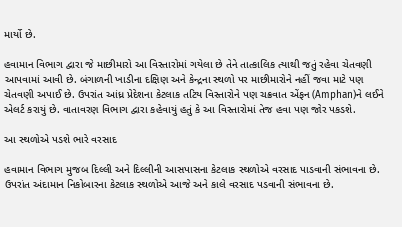માર્યો છે.

હવામાન વિભાગ દ્વારા જે માછીમારો આ વિસ્તારોમાં ગયેલા છે તેને તાત્કાલિક ત્યાથી જતું રહેવા ચેતવણી આપવામાં આવી છે. બંગાળની ખાડીના દક્ષિણ અને કેન્દ્રના સ્થળો પર માછીમારોને નહીં જવા માટે પણ ચેતવણી અપાઈ છે. ઉપરાંત આંધ્ર પ્રેદેશના કેટલાક તટિય વિસ્તારોને પણ ચક્રવાત એંફન (Amphan)ને લઈને એલર્ટ કરાયું છે. વાતાવરણ વિભાગ દ્વારા કહેવાયું હતું કે આ વિસ્તારોમાં તેજ હવા પણ જોર પકડશે.

આ સ્થળોએ પડશે ભારે વરસાદ

હવામાન વિભાગ મુજબ દિલ્લી અને દિલ્લીની આસપાસના કેટલાક સ્થળોએ વરસાદ પાડવાની સંભાવના છે. ઉપરાંત અંદામાન નિકોબારના કેટલાક સ્થળોએ આજે અને કાલે વરસાદ પડવાની સંભાવના છે.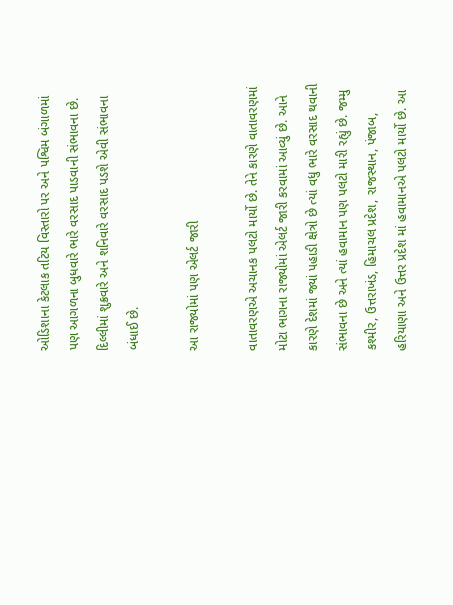ઓડિશાના કેટલાક તટિય વિસ્તારો પર અને પશ્વિમ બંગાળમાં પણ આગળના બુધવારે ભારે વરસાદ પાડવાની સંભાવના છે. દિલ્લીમાં શુક્રવારે અને શનિવારે વરસાદ પડશે એવી સંભાવના બંધાઈ છે.

આ રાજ્યોમાં પણ એલર્ટ જારી

વાતાવરણએ અચાનક પલટો માર્યો છે. તેને કારણે વાતાવરણમાં મોટા ભાગના રાજ્યોમાં એલર્ટ જારી કરવામાં આવ્યું છે. આને કારણે દેશમાં જ્યાં પહાડી ક્ષેત્રો છે ત્યાં વધુ ભારે વરસાદ થવાની સંભાવના છે અને ત્યાં હવામાન પણ પલટો મારી રહ્યું છે. જમ્મુ કશ્મીર, ઉત્તરાખંડ, હિમાચલ પ્રદેશ, રાજસ્થાન, પંજાબ, હરિયાણા અને ઉત્તર પ્રદેશ માં હવામાનએ પલટો માર્યો છે. આ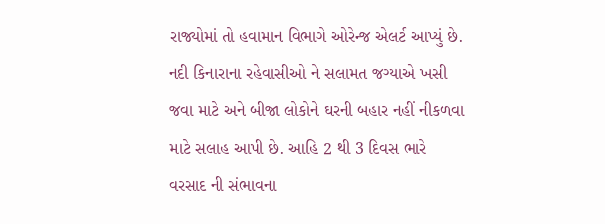રાજ્યોમાં તો હવામાન વિભાગે ઓરેન્જ એલર્ટ આપ્યું છે. નદી કિનારાના રહેવાસીઓ ને સલામત જગ્યાએ ખસી જવા માટે અને બીજા લોકોને ઘરની બહાર નહીં નીકળવા માટે સલાહ આપી છે. આહિ 2 થી 3 દિવસ ભારે વરસાદ ની સંભાવના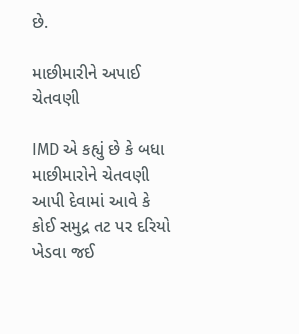છે.

માછીમારીને અપાઈ ચેતવણી

IMD એ કહ્યું છે કે બધા માછીમારોને ચેતવણી આપી દેવામાં આવે કે કોઈ સમુદ્ર તટ પર દરિયો ખેડવા જઈ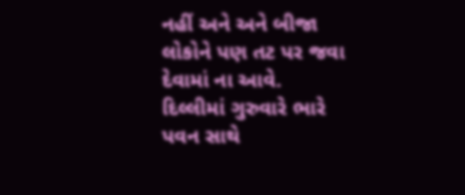નહીં અને અને બીજા લોકોને પણ તટ પર જવા દેવામાં ના આવે.  દિલ્લીમાં ગુરુવારે ભારે પવન સાથે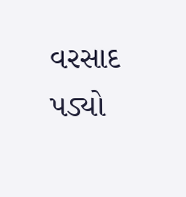વરસાદ પડ્યો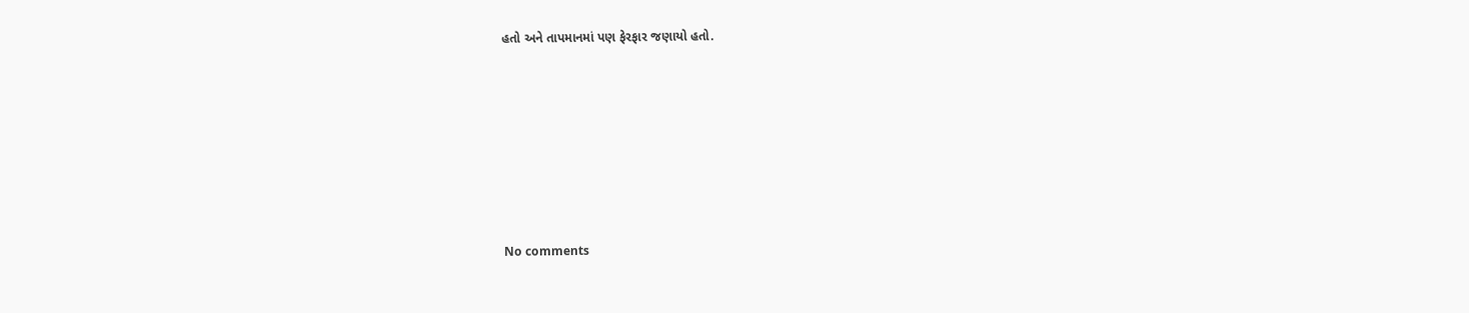હતો અને તાપમાનમાં પણ ફેરફાર જણાયો હતો.










No comments